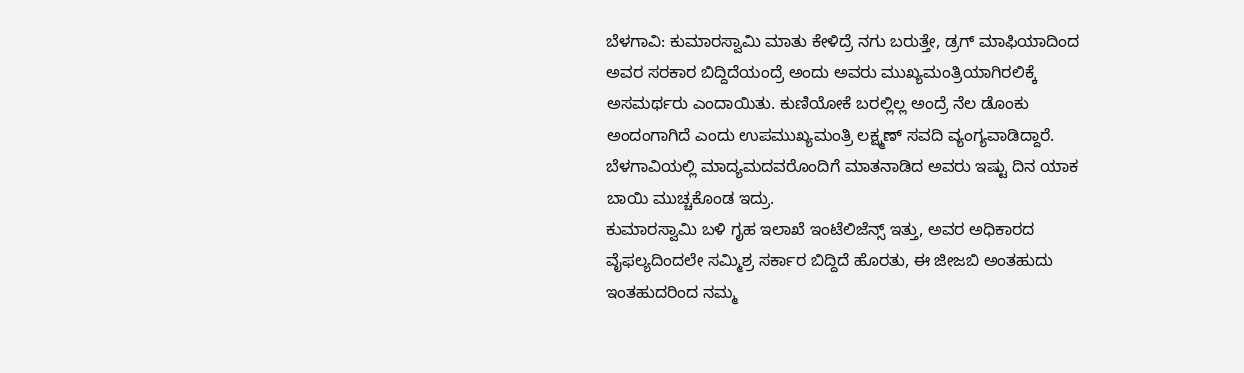ಬೆಳಗಾವಿ: ಕುಮಾರಸ್ವಾಮಿ ಮಾತು ಕೇಳಿದ್ರೆ ನಗು ಬರುತ್ತೇ, ಡ್ರಗ್ ಮಾಫಿಯಾದಿಂದ ಅವರ ಸರಕಾರ ಬಿದ್ದಿದೆಯಂದ್ರೆ ಅಂದು ಅವರು ಮುಖ್ಯಮಂತ್ರಿಯಾಗಿರಲಿಕ್ಕೆ ಅಸಮರ್ಥರು ಎಂದಾಯಿತು. ಕುಣಿಯೋಕೆ ಬರಲ್ಲಿಲ್ಲ ಅಂದ್ರೆ ನೆಲ ಡೊಂಕು ಅಂದಂಗಾಗಿದೆ ಎಂದು ಉಪಮುಖ್ಯಮಂತ್ರಿ ಲಕ್ಷ್ಮಣ್ ಸವದಿ ವ್ಯಂಗ್ಯವಾಡಿದ್ದಾರೆ. ಬೆಳಗಾವಿಯಲ್ಲಿ ಮಾದ್ಯಮದವರೊಂದಿಗೆ ಮಾತನಾಡಿದ ಅವರು ಇಷ್ಟು ದಿನ ಯಾಕ ಬಾಯಿ ಮುಚ್ಚಕೊಂಡ ಇದ್ರು.
ಕುಮಾರಸ್ವಾಮಿ ಬಳಿ ಗೃಹ ಇಲಾಖೆ ಇಂಟೆಲಿಜೆನ್ಸ್ ಇತ್ತು, ಅವರ ಅಧಿಕಾರದ ವೈಫಲ್ಯದಿಂದಲೇ ಸಮ್ಮಿಶ್ರ ಸರ್ಕಾರ ಬಿದ್ದಿದೆ ಹೊರತು, ಈ ಜೀಜಬಿ ಅಂತಹುದು ಇಂತಹುದರಿಂದ ನಮ್ಮ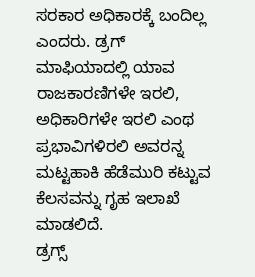ಸರಕಾರ ಅಧಿಕಾರಕ್ಕೆ ಬಂದಿಲ್ಲ ಎಂದರು. ಡ್ರಗ್ ಮಾಫಿಯಾದಲ್ಲಿ ಯಾವ ರಾಜಕಾರಣಿಗಳೇ ಇರಲಿ, ಅಧಿಕಾರಿಗಳೇ ಇರಲಿ ಎಂಥ ಪ್ರಭಾವಿಗಳಿರಲಿ ಅವರನ್ನ ಮಟ್ಟಹಾಕಿ ಹೆಡೆಮುರಿ ಕಟ್ಟುವ ಕೆಲಸವನ್ನು ಗೃಹ ಇಲಾಖೆ ಮಾಡಲಿದೆ.
ಡ್ರಗ್ಸ್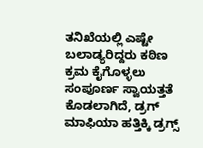ತನಿಖೆಯಲ್ಲಿ ಎಷ್ಟೇ ಬಲಾಡ್ಯರಿದ್ದರು ಕಠಿಣ ಕ್ರಮ ಕೈಗೊಳ್ಳಲು ಸಂಪೂರ್ಣ ಸ್ವಾಯತ್ತತೆ ಕೊಡಲಾಗಿದೆ, ಡ್ರಗ್ ಮಾಫಿಯಾ ಹತ್ತಿಕ್ಕಿ ಡ್ರಗ್ಸ್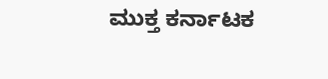ಮುಕ್ತ ಕರ್ನಾಟಕ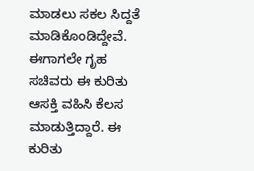ಮಾಡಲು ಸಕಲ ಸಿದ್ದತೆ ಮಾಡಿಕೊಂಡಿದ್ದೇವೆ. ಈಗಾಗಲೇ ಗೃಹ ಸಚಿವರು ಈ ಕುರಿತು ಆಸಕ್ತಿ ವಹಿಸಿ ಕೆಲಸ ಮಾಡುತ್ತಿದ್ದಾರೆ. ಈ ಕುರಿತು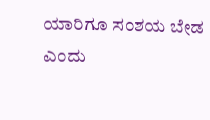ಯಾರಿಗೂ ಸಂಶಯ ಬೇಡ ಎಂದು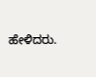ಹೇಳಿದರು.